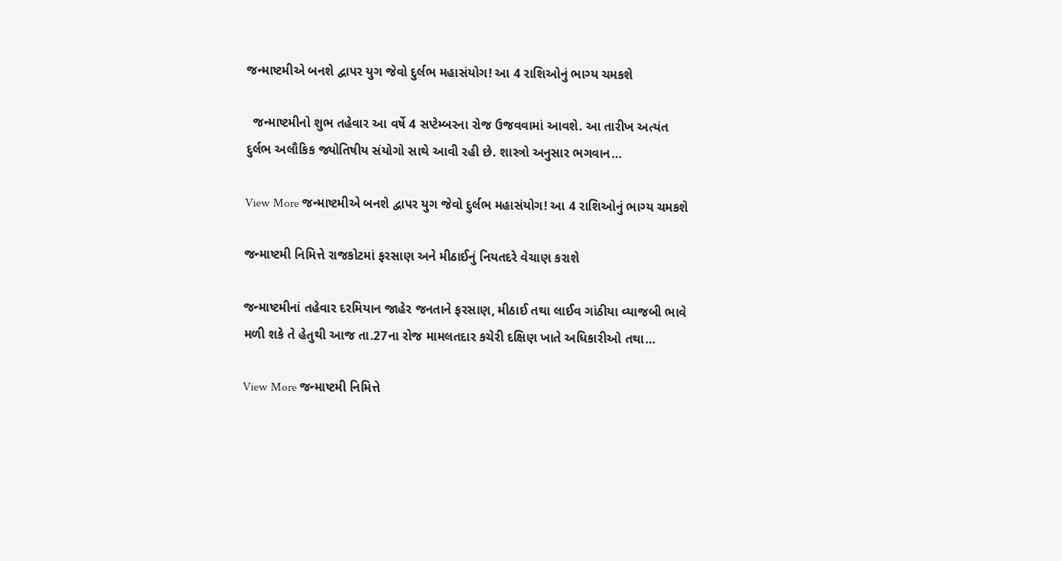જન્માષ્ટમીએ બનશે દ્વાપર યુગ જેવો દુર્લભ મહાસંયોગ! આ 4 રાશિઓનું ભાગ્ય ચમકશે

  જન્માષ્ટમીનો શુભ તહેવાર આ વર્ષે 4 સપ્ટેમ્બરના રોજ ઉજવવામાં આવશે. આ તારીખ અત્યંત દુર્લભ અલૌકિક જ્યોતિષીય સંયોગો સાથે આવી રહી છે. શાસ્ત્રો અનુસાર ભગવાન…

View More જન્માષ્ટમીએ બનશે દ્વાપર યુગ જેવો દુર્લભ મહાસંયોગ! આ 4 રાશિઓનું ભાગ્ય ચમકશે

જન્માષ્ટમી નિમિત્તે રાજકોટમાં ફરસાણ અને મીઠાઈનું નિયતદરે વેચાણ કરાશે

જન્માષ્ટમીનાં તહેવાર દરમિયાન જાહેર જનતાને ફરસાણ, મીઠાઈ તથા લાઈવ ગાંઠીયા વ્યાજબી ભાવે મળી શકે તે હેતુથી આજ તા.27ના રોજ મામલતદાર કચેરી દક્ષિણ ખાતે અધિકારીઓ તથા…

View More જન્માષ્ટમી નિમિત્તે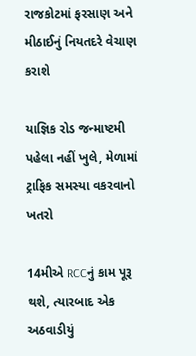રાજકોટમાં ફરસાણ અને મીઠાઈનું નિયતદરે વેચાણ કરાશે

યાજ્ઞિક રોડ જન્માષ્ટમી પહેલા નહીં ખુલે, મેળામાં ટ્રાફિક સમસ્યા વકરવાનો ખતરો

14મીએ RCCનું કામ પૂરૂ થશે, ત્યારબાદ એક અઠવાડીયું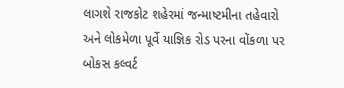લાગશે રાજકોટ શહેરમાં જન્માષ્ટમીના તહેવારો અને લોકમેળા પૂર્વે યાજ્ઞિક રોડ પરના વોંકળા પર બોકસ કલ્વર્ટ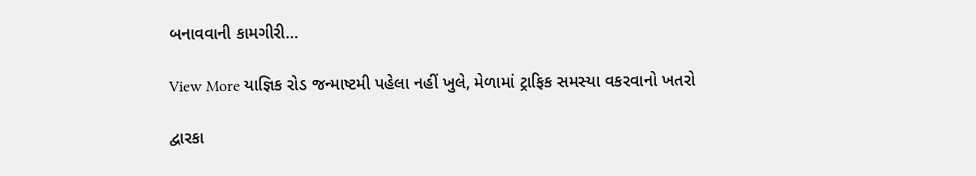બનાવવાની કામગીરી…

View More યાજ્ઞિક રોડ જન્માષ્ટમી પહેલા નહીં ખુલે, મેળામાં ટ્રાફિક સમસ્યા વકરવાનો ખતરો

દ્વારકા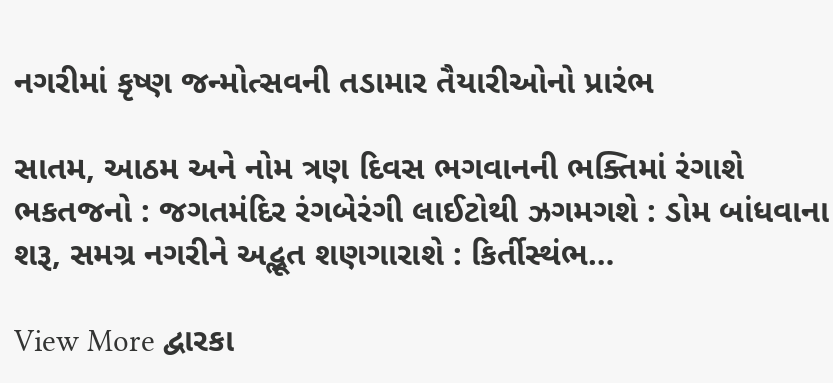નગરીમાં કૃષ્ણ જન્મોત્સવની તડામાર તૈયારીઓનો પ્રારંભ

સાતમ, આઠમ અને નોમ ત્રણ દિવસ ભગવાનની ભક્તિમાં રંગાશે ભકતજનો : જગતમંદિર રંગબેરંગી લાઈટોથી ઝગમગશે : ડોમ બાંધવાના શરૂ, સમગ્ર નગરીને અદ્ભૂત શણગારાશે : કિર્તીસ્થંભ…

View More દ્વારકા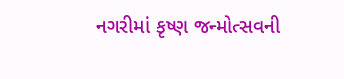નગરીમાં કૃષ્ણ જન્મોત્સવની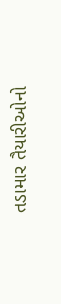તડામાર તૈયારીઓનો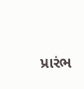પ્રારંભ